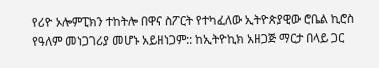የሪዮ ኦሎምፒክን ተከትሎ በዋና ስፖርት የተካፈለው ኢትዮጵያዊው ሮቤል ኪሮስ የዓለም መነጋገሪያ መሆኑ አይዘነጋም:: ከኢትዮኪክ አዘጋጅ ማርታ በላይ ጋር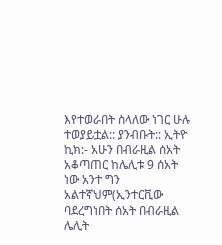እየተወራበት ስላለው ነገር ሁሉ ተወያይቷል:: ያንብቡት:: ኢትዮ ኪክ:- አሁን በብራዚል ሰአት አቆጣጠር ከሌሊቱ 9 ሰአት ነው አንተ ግን አልተኛህም(ኢንተርቪው ባደረግነበት ሰአት በብራዚል ሌሊት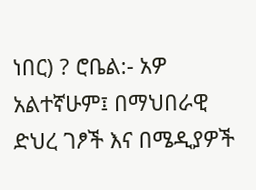ነበር) ? ሮቤል:- አዎ አልተኛሁም፤ በማህበራዊ ድህረ ገፆች እና በሜዲያዎች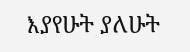እያየሁት ያለሁት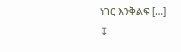ነገር እንቅልፍ […]
↧